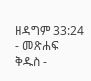ዘዳግም 33:24 - መጽሐፍ ቅዱስ -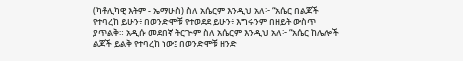(ካቶሊካዊ እትም - ኤማሁስ) ስለ አሴርም እንዲህ አለ፦ “አሴር በልጆች የተባረከ ይሁን፥ በወንድሞቹ የተወደደ ይሁን፥ እግሩንም በዘይት ውስጥ ያጥልቅ። አዲሱ መደበኛ ትርጒም ስለ አሴርም እንዲህ አለ፦ “አሴር ከሌሎች ልጆች ይልቅ የተባረከ ነው፤ በወንድሞቹ ዘንድ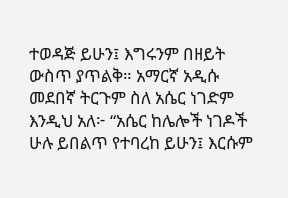ተወዳጅ ይሁን፤ እግሩንም በዘይት ውስጥ ያጥልቅ። አማርኛ አዲሱ መደበኛ ትርጉም ስለ አሴር ነገድም እንዲህ አለ፦ “አሴር ከሌሎች ነገዶች ሁሉ ይበልጥ የተባረከ ይሁን፤ እርሱም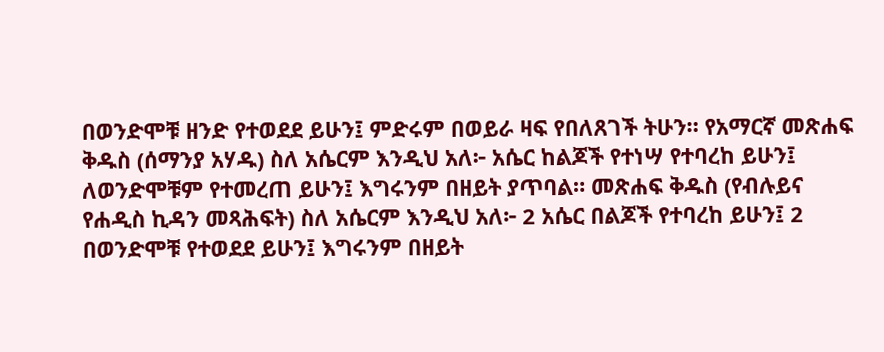በወንድሞቹ ዘንድ የተወደደ ይሁን፤ ምድሩም በወይራ ዛፍ የበለጸገች ትሁን። የአማርኛ መጽሐፍ ቅዱስ (ሰማንያ አሃዱ) ስለ አሴርም እንዲህ አለ፦ አሴር ከልጆች የተነሣ የተባረከ ይሁን፤ ለወንድሞቹም የተመረጠ ይሁን፤ እግሩንም በዘይት ያጥባል። መጽሐፍ ቅዱስ (የብሉይና የሐዲስ ኪዳን መጻሕፍት) ስለ አሴርም እንዲህ አለ፦ 2 አሴር በልጆች የተባረከ ይሁን፤ 2 በወንድሞቹ የተወደደ ይሁን፤ እግሩንም በዘይት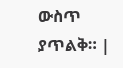ውስጥ ያጥልቅ። |